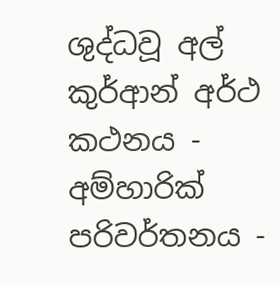ශුද්ධවූ අල් කුර්ආන් අර්ථ කථනය - අම්හාරික් පරිවර්තනය -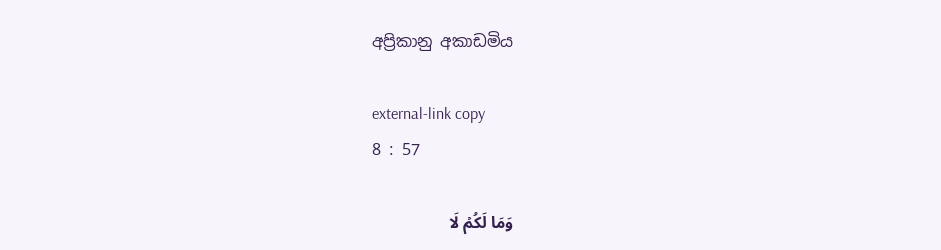අප්‍රිකානු අකාඩමිය

external-link copy
8 : 57

وَمَا لَكُمۡ لَا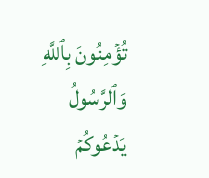تُؤۡمِنُونَ بِٱللَّهِ وَٱلرَّسُولُ يَدۡعُوكُمۡ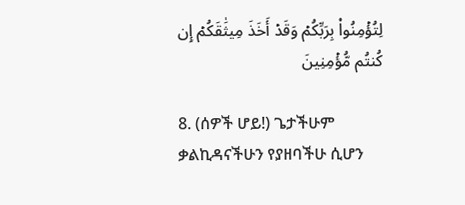لِتُؤۡمِنُواْ بِرَبِّكُمۡ وَقَدۡ أَخَذَ مِيثَٰقَكُمۡ إِن كُنتُم مُّؤۡمِنِينَ

8. (ሰዎች ሆይ!) ጌታችሁም ቃልኪዳናችሁን የያዘባችሁ ሲሆን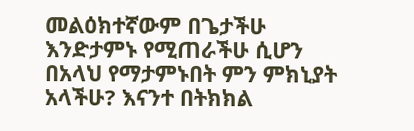መልዕክተኛውም በጌታችሁ እንድታምኑ የሚጠራችሁ ሲሆን በአላህ የማታምኑበት ምን ምክኒያት አላችሁ? እናንተ በትክክል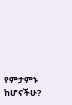የምታምኑ ከሆናችሁ?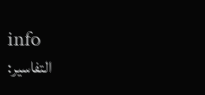info
التفاسير: